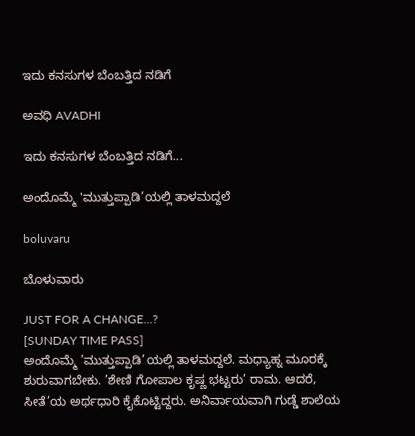ಇದು ಕನಸುಗಳ ಬೆಂಬತ್ತಿದ ನಡಿಗೆ‍

ಅವಧಿ AVADHI

ಇದು ಕನಸುಗಳ ಬೆಂಬತ್ತಿದ ನಡಿಗೆ...

ಅಂದೊಮ್ಮೆ 'ಮುತ್ತುಪ್ಪಾಡಿ’ಯಲ್ಲಿ ತಾಳಮದ್ದಲೆ

boluvaru

ಬೊಳುವಾರು

JUST FOR A CHANGE…?
[SUNDAY TIME PASS]
ಅಂದೊಮ್ಮೆ ’ಮುತ್ತುಪ್ಪಾಡಿ’ಯಲ್ಲಿ ತಾಳಮದ್ದಲೆ. ಮಧ್ಯಾಹ್ನ ಮೂರಕ್ಕೆ ಶುರುವಾಗಬೇಕು. ’ಶೇಣಿ ಗೋಪಾಲ ಕೃಷ್ಣ ಭಟ್ಟರು’ ರಾಮ. ಆದರೆ, ಸೀತೆ’ಯ ಅರ್ಥಧಾರಿ ಕೈಕೊಟ್ಟಿದ್ದರು. ಅನಿರ್ವಾಯವಾಗಿ ಗುಡ್ಡೆ ಶಾಲೆಯ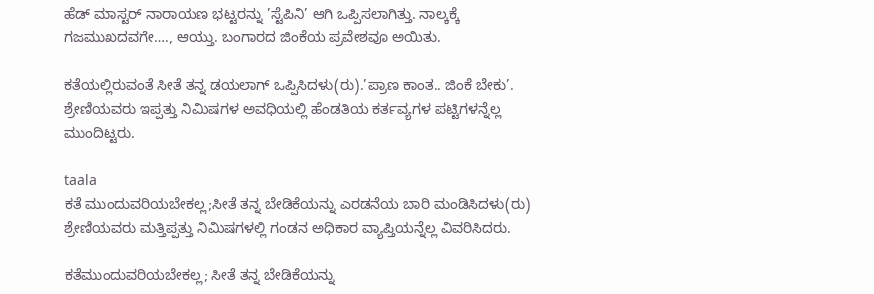ಹೆಡ್ ಮಾಸ್ಟರ್ ನಾರಾಯಣ ಭಟ್ಟರನ್ನು ’ಸ್ಟೆಪಿನಿ’ ಆಗಿ ಒಪ್ಪಿಸಲಾಗಿತ್ತು. ನಾಲ್ಕಕ್ಕೆ ಗಜಮುಖದವಗೇ…., ಆಯ್ತು. ಬಂಗಾರದ ಜಿಂಕೆಯ ಪ್ರವೇಶವೂ ಅಯಿತು.

ಕತೆಯಲ್ಲಿರುವಂತೆ ಸೀತೆ ತನ್ನ ಡಯಲಾಗ್ ಒಪ್ಪಿಸಿದಳು(ರು).’ಪ್ರಾಣ ಕಾಂತ.. ಜಿಂಕೆ ಬೇಕು’.
ಶ್ರೇಣಿಯವರು ಇಪ್ಪತ್ತು ನಿಮಿಷಗಳ ಅವಧಿಯಲ್ಲಿ ಹೆಂಡತಿಯ ಕರ್ತವ್ಯಗಳ ಪಟ್ಟಿಗಳನ್ನೆಲ್ಲ ಮುಂದಿಟ್ಟರು.

taala
ಕತೆ ಮುಂದುವರಿಯಬೇಕಲ್ಲ;ಸೀತೆ ತನ್ನ ಬೇಡಿಕೆಯನ್ನು ಎರಡನೆಯ ಬಾರಿ ಮಂಡಿಸಿದಳು(ರು)
ಶ್ರೇಣಿಯವರು ಮತ್ತಿಪ್ಪತ್ತು ನಿಮಿಷಗಳಲ್ಲಿ ಗಂಡನ ಅಧಿಕಾರ ವ್ಯಾಪ್ತಿಯನ್ನೆಲ್ಲ ವಿವರಿಸಿದರು.

ಕತೆಮುಂದುವರಿಯಬೇಕಲ್ಲ; ಸೀತೆ ತನ್ನ ಬೇಡಿಕೆಯನ್ನು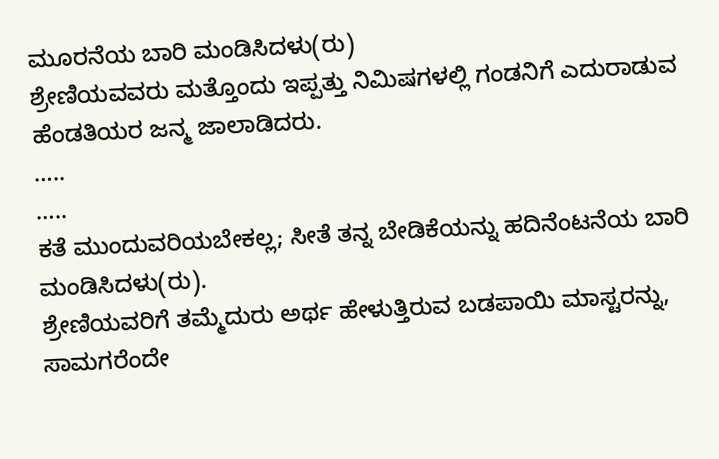ಮೂರನೆಯ ಬಾರಿ ಮಂಡಿಸಿದಳು(ರು)
ಶ್ರೇಣಿಯವವರು ಮತ್ತೊಂದು ಇಪ್ಪತ್ತು ನಿಮಿಷಗಳಲ್ಲಿ ಗಂಡನಿಗೆ ಎದುರಾಡುವ ಹೆಂಡತಿಯರ ಜನ್ಮ ಜಾಲಾಡಿದರು.
…..
…..
ಕತೆ ಮುಂದುವರಿಯಬೇಕಲ್ಲ; ಸೀತೆ ತನ್ನ ಬೇಡಿಕೆಯನ್ನು ಹದಿನೆಂಟನೆಯ ಬಾರಿ ಮಂಡಿಸಿದಳು(ರು).
ಶ್ರೇಣಿಯವರಿಗೆ ತಮ್ಮೆದುರು ಅರ್ಥ ಹೇಳುತ್ತಿರುವ ಬಡಪಾಯಿ ಮಾಸ್ಟರನ್ನು, ಸಾಮಗರೆಂದೇ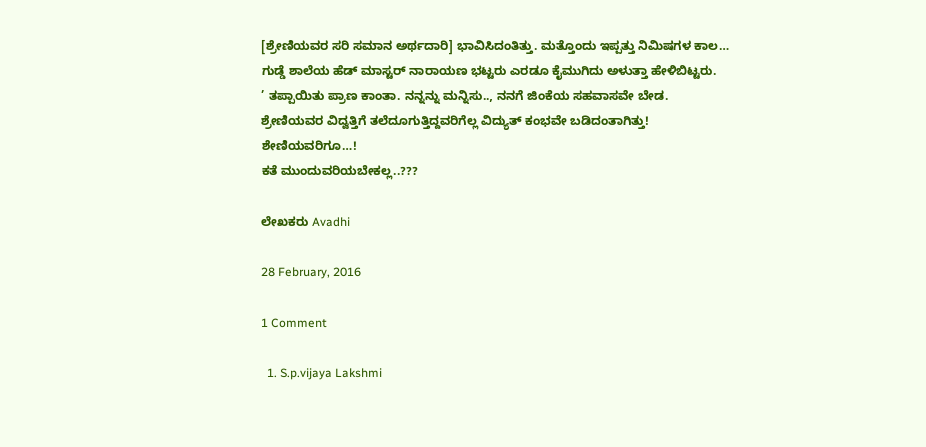[ಶ್ರೇಣಿಯವರ ಸರಿ ಸಮಾನ ಅರ್ಥದಾರಿ] ಭಾವಿಸಿದಂತಿತ್ತು. ಮತ್ತೊಂದು ಇಪ್ಪತ್ತು ನಿಮಿಷಗಳ ಕಾಲ…
ಗುಡ್ಡೆ ಶಾಲೆಯ ಹೆಡ್ ಮಾಸ್ಟರ್ ನಾರಾಯಣ ಭಟ್ಟರು ಎರಡೂ ಕೈಮುಗಿದು ಅಳುತ್ತಾ ಹೇಳಿಬಿಟ್ಟರು.
’ ತಪ್ಪಾಯಿತು ಪ್ರಾಣ ಕಾಂತಾ. ನನ್ನನ್ನು ಮನ್ನಿಸು.., ನನಗೆ ಜಿಂಕೆಯ ಸಹವಾಸವೇ ಬೇಡ.
ಶ್ರೇಣಿಯವರ ವಿದ್ವತ್ತಿಗೆ ತಲೆದೂಗುತ್ತಿದ್ದವರಿಗೆಲ್ಲ ವಿದ್ಯುತ್ ಕಂಭವೇ ಬಡಿದಂತಾಗಿತ್ತು!
ಶೇಣಿಯವರಿಗೂ…!
ಕತೆ ಮುಂದುವರಿಯಬೇಕಲ್ಲ..???

ಲೇಖಕರು Avadhi

28 February, 2016

1 Comment

  1. S.p.vijaya Lakshmi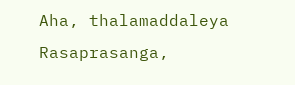Aha, thalamaddaleya Rasaprasanga,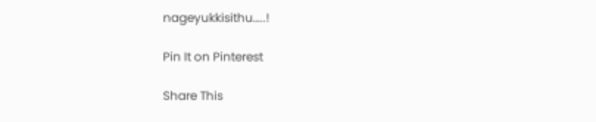nageyukkisithu…..!

Pin It on Pinterest

Share This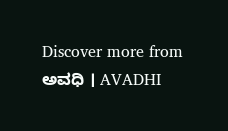Discover more from ಅವಧಿ । AVADHI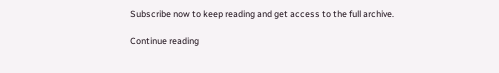Subscribe now to keep reading and get access to the full archive.

Continue reading